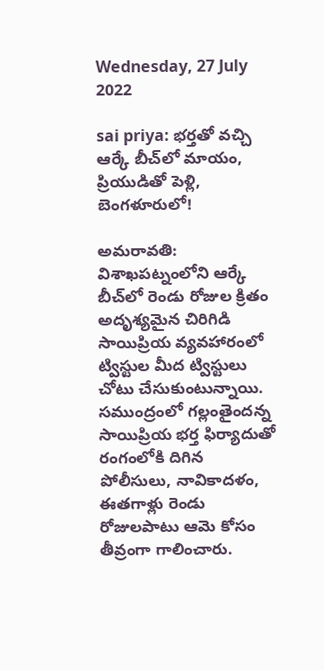Wednesday, 27 July 2022

sai priya: భర్తతో వచ్చి ఆర్కే బీచ్‌లో మాయం, ప్రియుడితో పెళ్లి, బెంగళూరులో!

అమరావతి: విశాఖపట్నంలోని ఆర్కే బీచ్‌లో రెండు రోజుల క్రితం అదృశ్యమైన చిరిగిడి సాయిప్రియ వ్యవహారంలో ట్విస్టుల మీద ట్విస్టులు చోటు చేసుకుంటున్నాయి. సముంద్రంలో గల్లంతైందన్న సాయిప్రియ భర్త ఫిర్యాదుతో రంగంలోకి దిగిన పోలీసులు, నావికాదళం, ఈతగాళ్లు రెండు రోజులపాటు ఆమె కోసం తీవ్రంగా గాలించారు.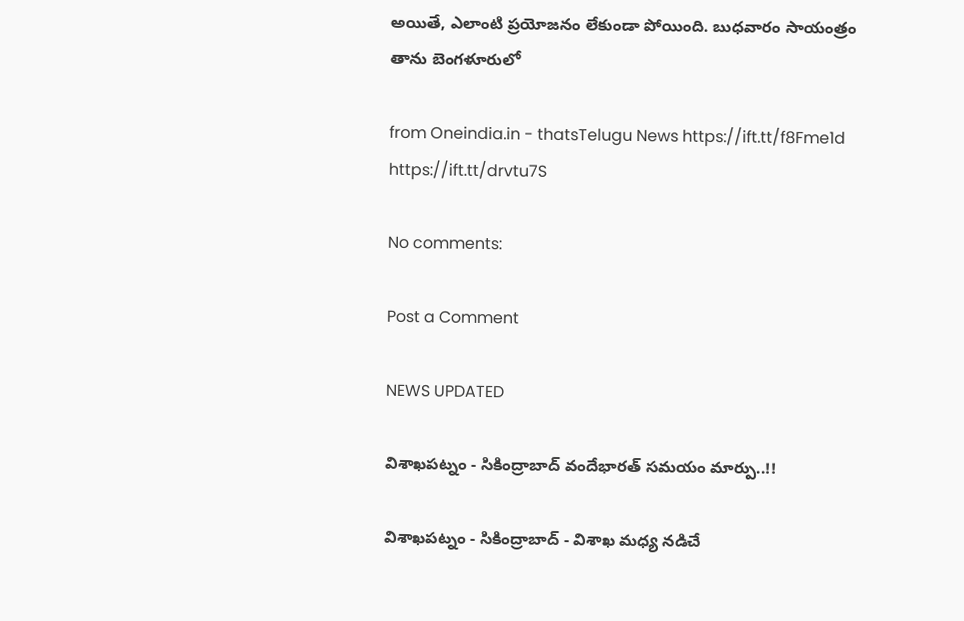అయితే, ఎలాంటి ప్రయోజనం లేకుండా పోయింది. బుధవారం సాయంత్రం తాను బెంగళూరులో

from Oneindia.in - thatsTelugu News https://ift.tt/f8Fme1d
https://ift.tt/drvtu7S

No comments:

Post a Comment

NEWS UPDATED

విశాఖపట్నం - సికింద్రాబాద్ వందేభారత్ సమయం మార్పు..!!

విశాఖపట్నం - సికింద్రాబాద్ - విశాఖ మధ్య నడిచే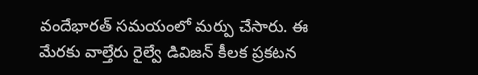వందేభారత్ సమయంలో మర్పు చేసారు. ఈ మేరకు వాల్తేరు రైల్వే డివిజన్ కీలక ప్రకటన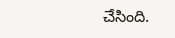చేసింది.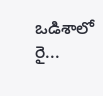ఒడిశాలో రై...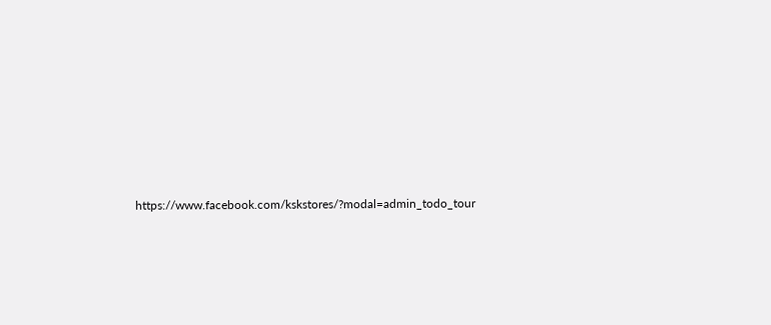https://www.facebook.com/kskstores/?modal=admin_todo_tour